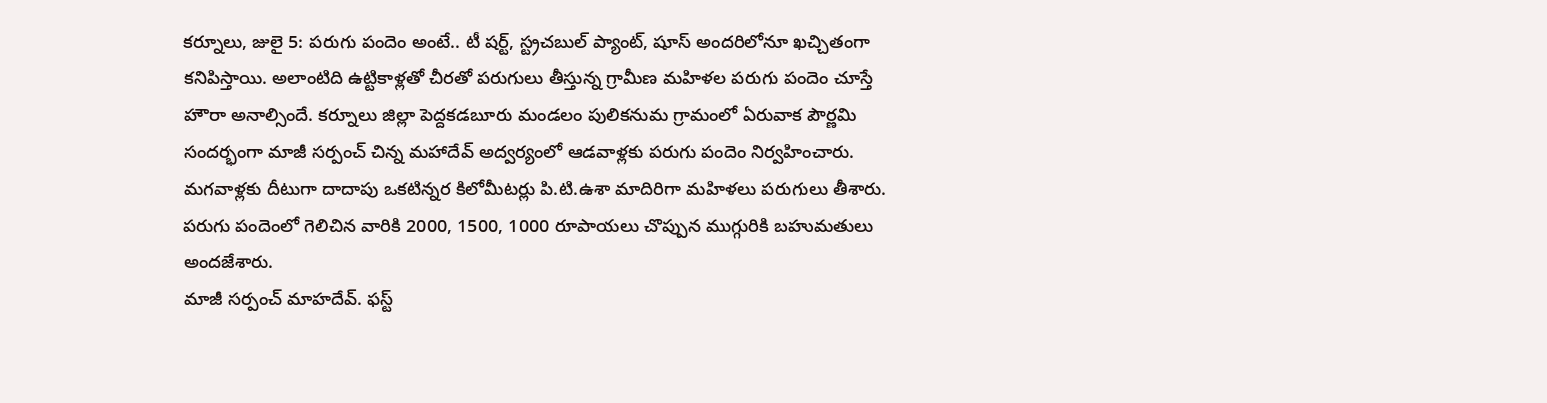కర్నూలు, జులై 5: పరుగు పందెం అంటే.. టీ షర్ట్, స్ట్రచబుల్ ప్యాంట్, షూస్ అందరిలోనూ ఖచ్చితంగా కనిపిస్తాయి. అలాంటిది ఉట్టికాళ్లతో చీరతో పరుగులు తీస్తున్న గ్రామీణ మహిళల పరుగు పందెం చూస్తే హౌరా అనాల్సిందే. కర్నూలు జిల్లా పెద్దకడబూరు మండలం పులికనుమ గ్రామంలో ఏరువాక పౌర్ణమి సందర్భంగా మాజీ సర్పంచ్ చిన్న మహాదేవ్ అద్వర్యంలో ఆడవాళ్లకు పరుగు పందెం నిర్వహించారు. మగవాళ్లకు దీటుగా దాదాపు ఒకటిన్నర కిలోమీటర్లు పి.టి.ఉశా మాదిరిగా మహిళలు పరుగులు తీశారు. పరుగు పందెంలో గెలిచిన వారికి 2000, 1500, 1000 రూపాయలు చొప్పున ముగ్గురికి బహుమతులు అందజేశారు.
మాజీ సర్పంచ్ మాహదేవ్. ఫస్ట్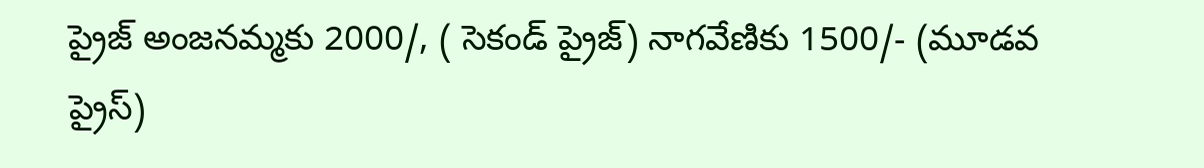ప్రైజ్ అంజనమ్మకు 2000/, ( సెకండ్ ప్రైజ్) నాగవేణికు 1500/- (మూడవ ప్రైస్)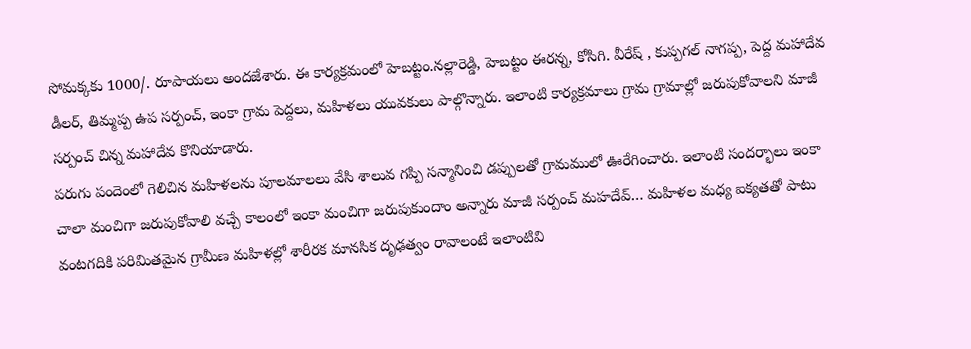సోమక్కకు 1000/. రూపాయలు అందజేశారు. ఈ కార్యక్రమంలో హెబట్టం.నల్లారెడ్డి, హెబట్టం ఈరన్న, కోసిగి. వీరేష్ , కుప్పగల్ నాగప్ప, పెద్ద మహాదేవ డీలర్, తిమ్మప్ప ఉప సర్పంచ్, ఇంకా గ్రామ పెద్దలు, మహిళలు యువకులు పాల్గొన్నారు. ఇలాంటి కార్యక్రమాలు గ్రామ గ్రామాల్లో జరుపుకోవాలని మాజీ సర్పంచ్ చిన్న మహాదేవ కొనియాడారు.
పరుగు పందెంలో గెలిచిన మహిళలను పూలమాలలు వేసి శాలువ గప్పి సన్మానించి డప్పులతో గ్రామములో ఊరేగించారు. ఇలాంటి సందర్భాలు ఇంకా చాలా మంచిగా జరుపుకోవాలి వచ్చే కాలంలో ఇంకా మంచిగా జరుపుకుందాం అన్నారు మాజీ సర్పంచ్ మహదేవ్… మహిళల మధ్య ఐక్యతతో పాటు వంటగదికి పరిమితమైన గ్రామీణ మహిళల్లో శారీరక మానసిక దృఢత్వం రావాలంటే ఇలాంటివి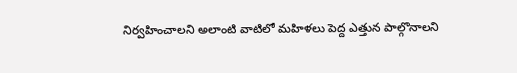నిర్వహించాలని అలాంటి వాటిలో మహిళలు పెద్ద ఎత్తున పాల్గొనాలని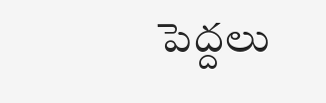పెద్దలు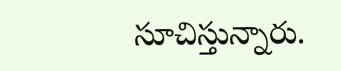సూచిస్తున్నారు.